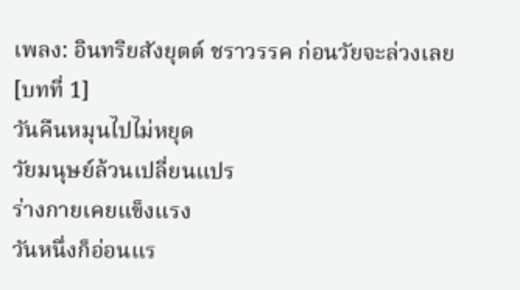เพลง: อินทริยสังยุตต์ ชราวรรค ก่อนวัยจะล่วงเลย
[บทที่ 1]
วันคืนหมุนไปไม่หยุด
วัยมนุษย์ล้วนเปลี่ยนแปร
ร่างกายเคยแข็งแรง
วันหนึ่งก็อ่อนแร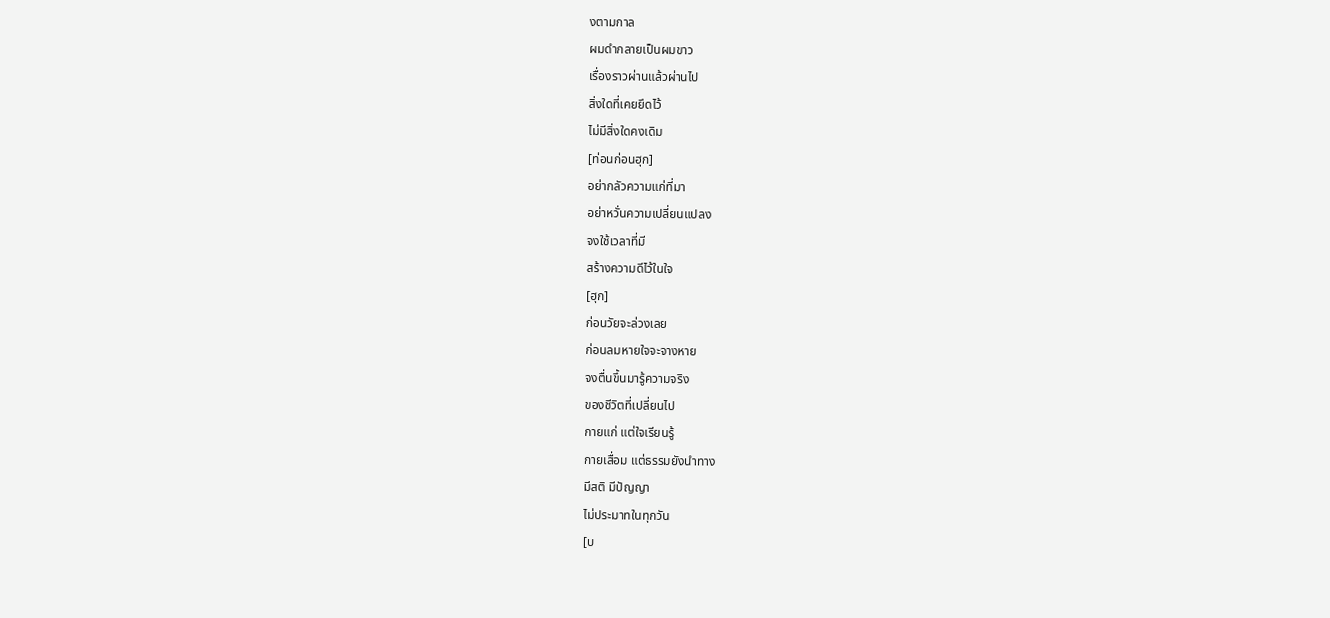งตามกาล
ผมดำกลายเป็นผมขาว
เรื่องราวผ่านแล้วผ่านไป
สิ่งใดที่เคยยึดไว้
ไม่มีสิ่งใดคงเดิม
[ท่อนก่อนฮุก]
อย่ากลัวความแก่ที่มา
อย่าหวั่นความเปลี่ยนแปลง
จงใช้เวลาที่มี
สร้างความดีไว้ในใจ
[ฮุก]
ก่อนวัยจะล่วงเลย
ก่อนลมหายใจจะจางหาย
จงตื่นขึ้นมารู้ความจริง
ของชีวิตที่เปลี่ยนไป
กายแก่ แต่ใจเรียนรู้
กายเสื่อม แต่ธรรมยังนำทาง
มีสติ มีปัญญา
ไม่ประมาทในทุกวัน
[บ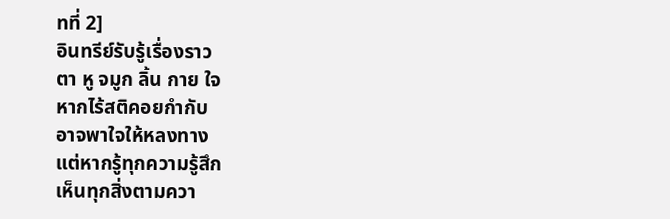ทที่ 2]
อินทรีย์รับรู้เรื่องราว
ตา หู จมูก ลิ้น กาย ใจ
หากไร้สติคอยกำกับ
อาจพาใจให้หลงทาง
แต่หากรู้ทุกความรู้สึก
เห็นทุกสิ่งตามควา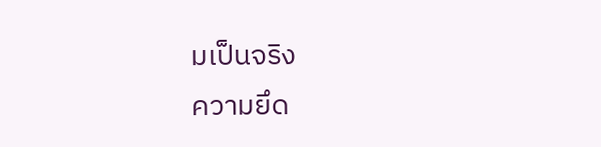มเป็นจริง
ความยึด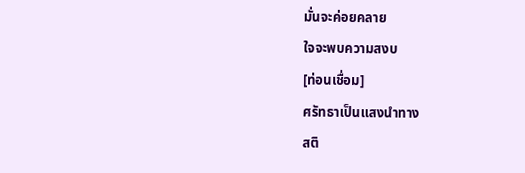มั่นจะค่อยคลาย
ใจจะพบความสงบ
[ท่อนเชื่อม]
ศรัทธาเป็นแสงนำทาง
สติ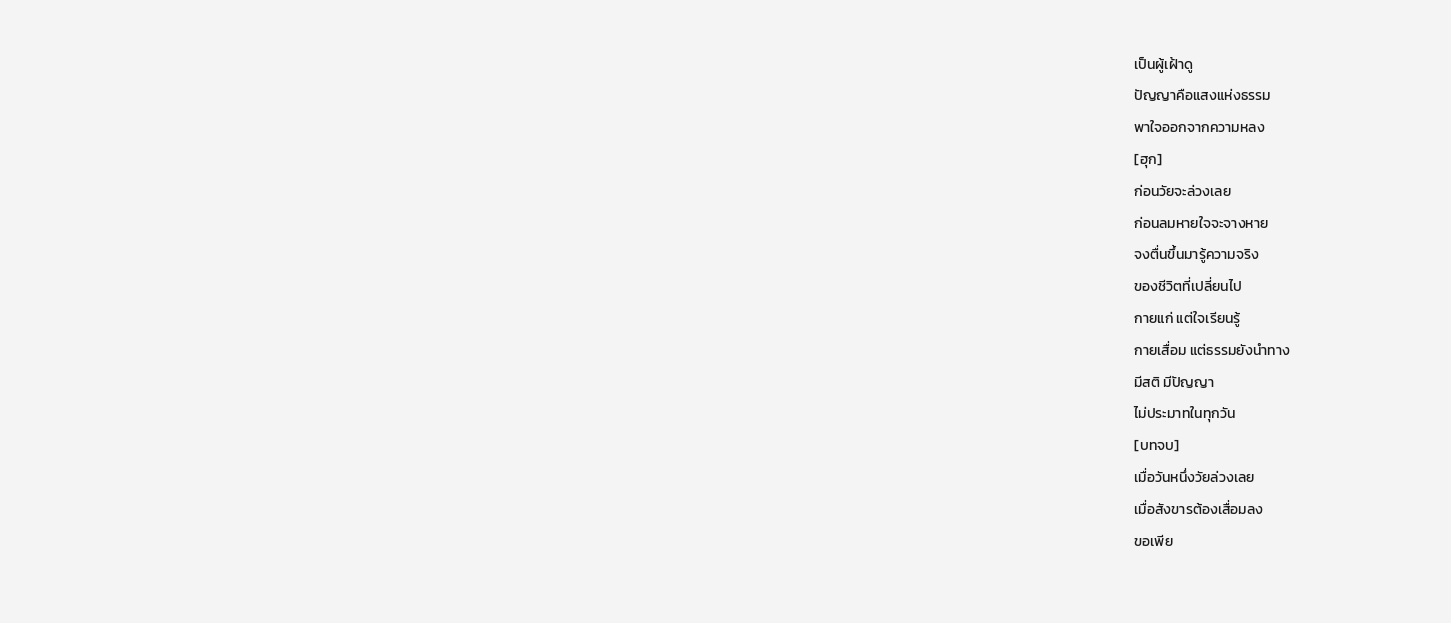เป็นผู้เฝ้าดู
ปัญญาคือแสงแห่งธรรม
พาใจออกจากความหลง
[ฮุก]
ก่อนวัยจะล่วงเลย
ก่อนลมหายใจจะจางหาย
จงตื่นขึ้นมารู้ความจริง
ของชีวิตที่เปลี่ยนไป
กายแก่ แต่ใจเรียนรู้
กายเสื่อม แต่ธรรมยังนำทาง
มีสติ มีปัญญา
ไม่ประมาทในทุกวัน
[บทจบ]
เมื่อวันหนึ่งวัยล่วงเลย
เมื่อสังขารต้องเสื่อมลง
ขอเพีย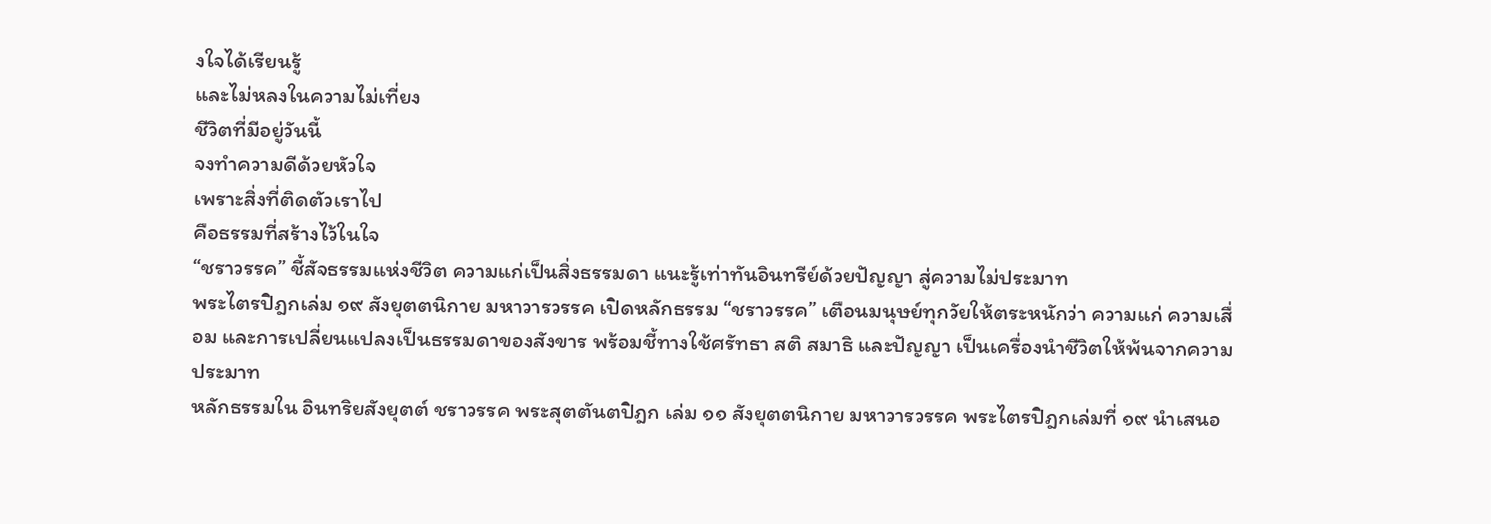งใจได้เรียนรู้
และไม่หลงในความไม่เที่ยง
ชีวิตที่มีอยู่วันนี้
จงทำความดีด้วยหัวใจ
เพราะสิ่งที่ติดตัวเราไป
คือธรรมที่สร้างไว้ในใจ
“ชราวรรค” ชี้สัจธรรมแห่งชีวิต ความแก่เป็นสิ่งธรรมดา แนะรู้เท่าทันอินทรีย์ด้วยปัญญา สู่ความไม่ประมาท
พระไตรปิฎกเล่ม ๑๙ สังยุตตนิกาย มหาวารวรรค เปิดหลักธรรม “ชราวรรค” เตือนมนุษย์ทุกวัยให้ตระหนักว่า ความแก่ ความเสื่อม และการเปลี่ยนแปลงเป็นธรรมดาของสังขาร พร้อมชี้ทางใช้ศรัทธา สติ สมาธิ และปัญญา เป็นเครื่องนำชีวิตให้พ้นจากความประมาท
หลักธรรมใน อินทริยสังยุตต์ ชราวรรค พระสุตตันตปิฎก เล่ม ๑๑ สังยุตตนิกาย มหาวารวรรค พระไตรปิฎกเล่มที่ ๑๙ นำเสนอ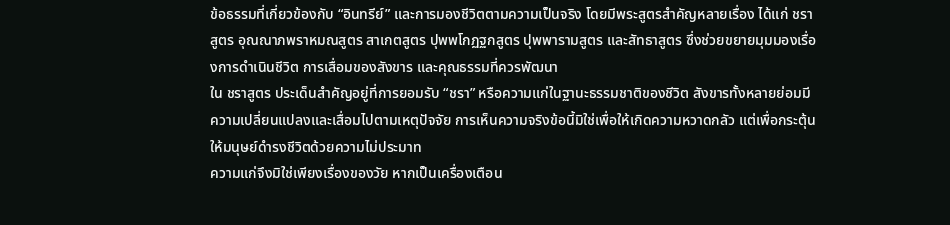ข้อธรรมที่เกี่ยวข้องกับ “อินทรีย์” และการมองชีวิตตามความเป็นจริง โดยมีพระสูตรสำคัญหลายเรื่อง ได้แก่ ชราสูตร อุณณาภพราหมณสูตร สาเกตสูตร ปุพพโกฏฐกสูตร ปุพพารามสูตร และสัทธาสูตร ซึ่งช่วยขยายมุมมองเรื่องการดำเนินชีวิต การเสื่อมของสังขาร และคุณธรรมที่ควรพัฒนา
ใน ชราสูตร ประเด็นสำคัญอยู่ที่การยอมรับ “ชรา” หรือความแก่ในฐานะธรรมชาติของชีวิต สังขารทั้งหลายย่อมมีความเปลี่ยนแปลงและเสื่อมไปตามเหตุปัจจัย การเห็นความจริงข้อนี้มิใช่เพื่อให้เกิดความหวาดกลัว แต่เพื่อกระตุ้นให้มนุษย์ดำรงชีวิตด้วยความไม่ประมาท
ความแก่จึงมิใช่เพียงเรื่องของวัย หากเป็นเครื่องเตือน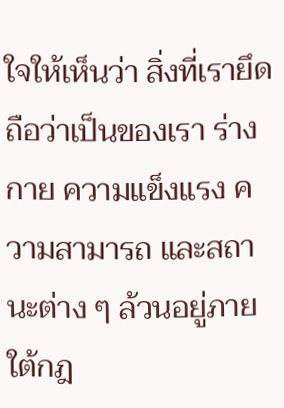ใจให้เห็นว่า สิ่งที่เรายึดถือว่าเป็นของเรา ร่างกาย ความแข็งแรง ความสามารถ และสถานะต่าง ๆ ล้วนอยู่ภายใต้กฎ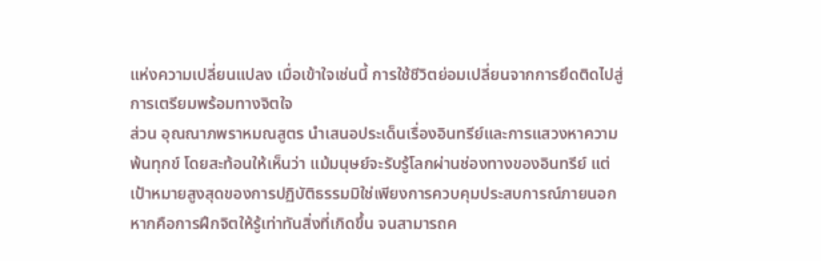แห่งความเปลี่ยนแปลง เมื่อเข้าใจเช่นนี้ การใช้ชีวิตย่อมเปลี่ยนจากการยึดติดไปสู่การเตรียมพร้อมทางจิตใจ
ส่วน อุณณาภพราหมณสูตร นำเสนอประเด็นเรื่องอินทรีย์และการแสวงหาความพ้นทุกข์ โดยสะท้อนให้เห็นว่า แม้มนุษย์จะรับรู้โลกผ่านช่องทางของอินทรีย์ แต่เป้าหมายสูงสุดของการปฏิบัติธรรมมิใช่เพียงการควบคุมประสบการณ์ภายนอก หากคือการฝึกจิตให้รู้เท่าทันสิ่งที่เกิดขึ้น จนสามารถค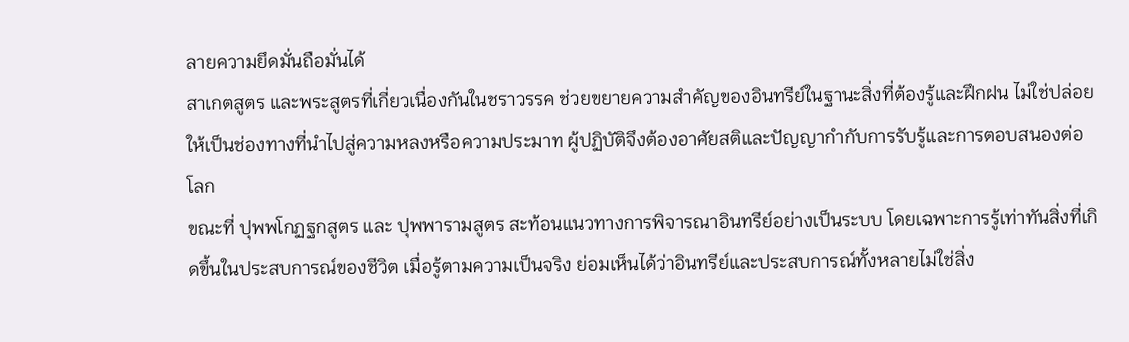ลายความยึดมั่นถือมั่นได้
สาเกตสูตร และพระสูตรที่เกี่ยวเนื่องกันในชราวรรค ช่วยขยายความสำคัญของอินทรีย์ในฐานะสิ่งที่ต้องรู้และฝึกฝน ไม่ใช่ปล่อยให้เป็นช่องทางที่นำไปสู่ความหลงหรือความประมาท ผู้ปฏิบัติจึงต้องอาศัยสติและปัญญากำกับการรับรู้และการตอบสนองต่อโลก
ขณะที่ ปุพพโกฏฐกสูตร และ ปุพพารามสูตร สะท้อนแนวทางการพิจารณาอินทรีย์อย่างเป็นระบบ โดยเฉพาะการรู้เท่าทันสิ่งที่เกิดขึ้นในประสบการณ์ของชีวิต เมื่อรู้ตามความเป็นจริง ย่อมเห็นได้ว่าอินทรีย์และประสบการณ์ทั้งหลายไม่ใช่สิ่ง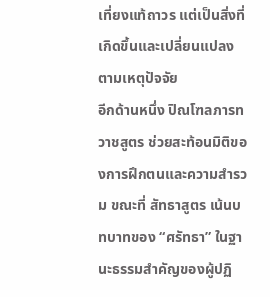เที่ยงแท้ถาวร แต่เป็นสิ่งที่เกิดขึ้นและเปลี่ยนแปลงตามเหตุปัจจัย
อีกด้านหนึ่ง ปิณโฑลภารทวาชสูตร ช่วยสะท้อนมิติของการฝึกตนและความสำรวม ขณะที่ สัทธาสูตร เน้นบทบาทของ “ศรัทธา” ในฐานะธรรมสำคัญของผู้ปฏิ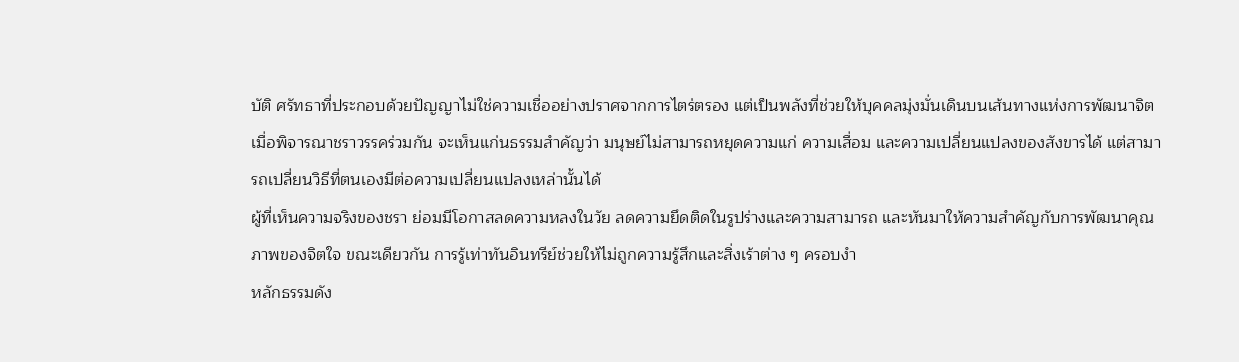บัติ ศรัทธาที่ประกอบด้วยปัญญาไม่ใช่ความเชื่ออย่างปราศจากการไตร่ตรอง แต่เป็นพลังที่ช่วยให้บุคคลมุ่งมั่นเดินบนเส้นทางแห่งการพัฒนาจิต
เมื่อพิจารณาชราวรรคร่วมกัน จะเห็นแก่นธรรมสำคัญว่า มนุษย์ไม่สามารถหยุดความแก่ ความเสื่อม และความเปลี่ยนแปลงของสังขารได้ แต่สามารถเปลี่ยนวิธีที่ตนเองมีต่อความเปลี่ยนแปลงเหล่านั้นได้
ผู้ที่เห็นความจริงของชรา ย่อมมีโอกาสลดความหลงในวัย ลดความยึดติดในรูปร่างและความสามารถ และหันมาให้ความสำคัญกับการพัฒนาคุณภาพของจิตใจ ขณะเดียวกัน การรู้เท่าทันอินทรีย์ช่วยให้ไม่ถูกความรู้สึกและสิ่งเร้าต่าง ๆ ครอบงำ
หลักธรรมดัง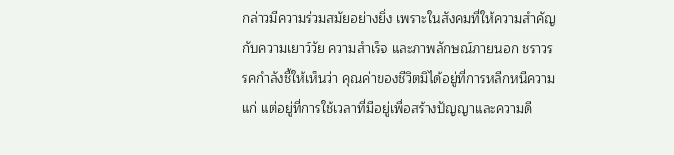กล่าวมีความร่วมสมัยอย่างยิ่ง เพราะในสังคมที่ให้ความสำคัญกับความเยาว์วัย ความสำเร็จ และภาพลักษณ์ภายนอก ชราวรรคกำลังชี้ให้เห็นว่า คุณค่าของชีวิตมิได้อยู่ที่การหลีกหนีความแก่ แต่อยู่ที่การใช้เวลาที่มีอยู่เพื่อสร้างปัญญาและความดี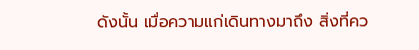ดังนั้น เมื่อความแก่เดินทางมาถึง สิ่งที่คว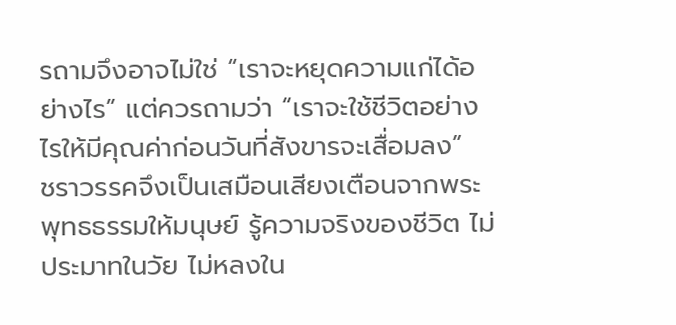รถามจึงอาจไม่ใช่ “เราจะหยุดความแก่ได้อย่างไร” แต่ควรถามว่า “เราจะใช้ชีวิตอย่างไรให้มีคุณค่าก่อนวันที่สังขารจะเสื่อมลง”
ชราวรรคจึงเป็นเสมือนเสียงเตือนจากพระพุทธธรรมให้มนุษย์ รู้ความจริงของชีวิต ไม่ประมาทในวัย ไม่หลงใน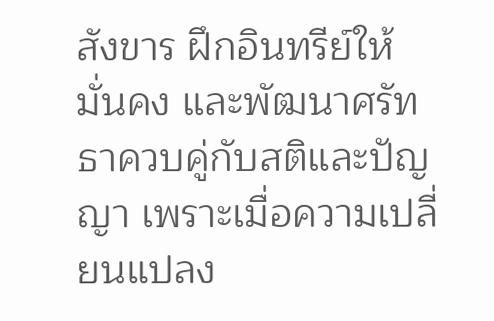สังขาร ฝึกอินทรีย์ให้มั่นคง และพัฒนาศรัทธาควบคู่กับสติและปัญญา เพราะเมื่อความเปลี่ยนแปลง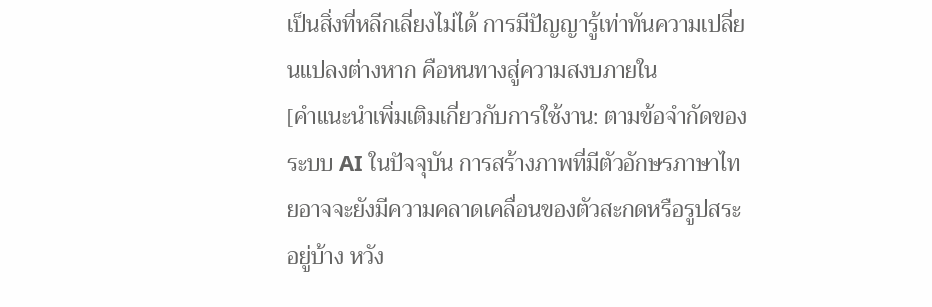เป็นสิ่งที่หลีกเลี่ยงไม่ได้ การมีปัญญารู้เท่าทันความเปลี่ยนแปลงต่างหาก คือหนทางสู่ความสงบภายใน
[คำแนะนำเพิ่มเติมเกี่ยวกับการใช้งาน: ตามข้อจำกัดของระบบ AI ในปัจจุบัน การสร้างภาพที่มีตัวอักษรภาษาไทยอาจจะยังมีความคลาดเคลื่อนของตัวสะกดหรือรูปสระอยู่บ้าง หวัง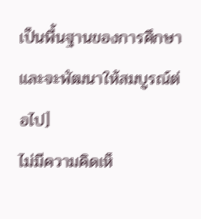เป็นพื้นฐานของการศึกษาและจะพัฒนาให้สมบูรณ์ต่อไป]
ไม่มีความคิดเห็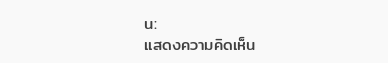น:
แสดงความคิดเห็น